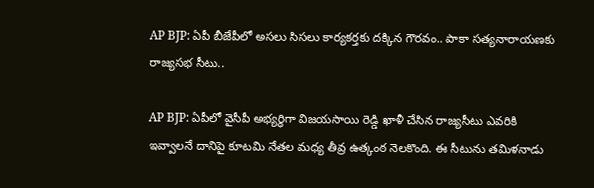AP BJP: ఏపీ బీజేపీలో అసలు సిసలు కార్యకర్తకు దక్కిన గౌరవం.. పాకా సత్యనారాయణకు రాజ్యసభ సీటు..

AP BJP: ఏపీలో వైసీపీ అభ్యర్ధిగా విజయసాయి రెడ్డి ఖాళీ చేసిన రాజ్యసీటు ఎవరికి ఇవ్వాలనే దానిపై కూటమి నేతల మధ్య తీవ్ర ఉత్కంఠ నెలకొంది. ఈ సీటును తమిళనాడు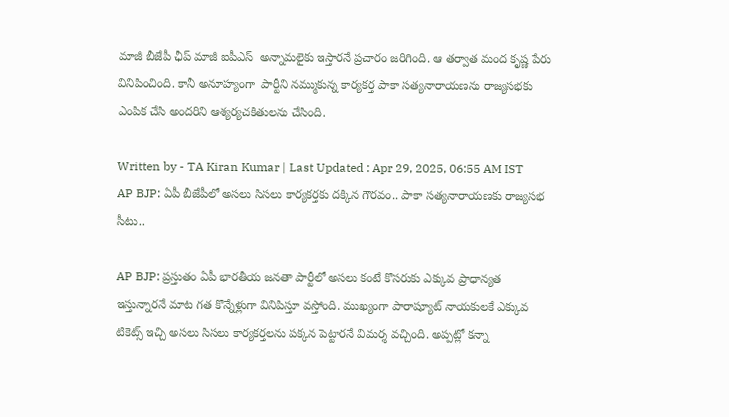మాజీ బీజేపీ ఛీప్ మాజీ ఐపీఎస్  అన్నామలైకు ఇస్తారనే ప్రచారం జరిగింది. ఆ తర్వాత మంద కృష్ణ పేరు వినిపించింది. కానీ అనూహ్యంగా  పార్టీని నమ్ముకున్న కార్యకర్త పాకా సత్యనారాయణను రాజ్యసభకు ఎంపిక చేసి అందరిని ఆశ్యర్యచకితులను చేసింది.

Written by - TA Kiran Kumar | Last Updated : Apr 29, 2025, 06:55 AM IST
AP BJP: ఏపీ బీజేపీలో అసలు సిసలు కార్యకర్తకు దక్కిన గౌరవం.. పాకా సత్యనారాయణకు రాజ్యసభ సీటు..

AP BJP: ప్రస్తుతం ఏపీ భారతీయ జనతా పార్టీలో అసలు కంటే కొసరుకు ఎక్కువ ప్రాధాన్యత ఇస్తున్నారనే మాట గత కొన్నేళ్లుగా వినిపిస్తూ వస్తోంది. ముఖ్యంగా పారాష్యూట్ నాయకులకే ఎక్కువ టికెట్స్ ఇచ్చి అసలు సిసలు కార్యకర్తలను పక్కన పెట్టారనే విమర్శ వచ్చింది. అప్పట్లో కన్నా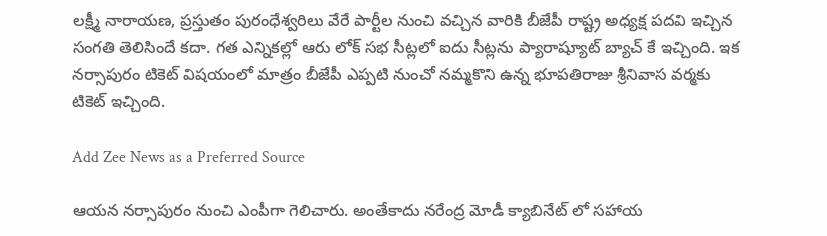లక్ష్మీ నారాయణ, ప్రస్తుతం పురంధేశ్వరిలు వేరే పార్టీల నుంచి వచ్చిన వారికి బీజేపీ రాష్ట్ర అధ్యక్ష పదవి ఇచ్చిన సంగతి తెలిసిందే కదా. గత ఎన్నికల్లో ఆరు లోక్ సభ సీట్లలో ఐదు సీట్లను ప్యారాష్యూట్ బ్యాచ్ కే ఇచ్చింది. ఇక నర్సాపురం టికెట్ విషయంలో మాత్రం బీజేపీ ఎప్పటి నుంచో నమ్మకొని ఉన్న భూపతిరాజు శ్రీనివాస వర్మకు టికెట్ ఇచ్చింది.

Add Zee News as a Preferred Source

ఆయన నర్సాపురం నుంచి ఎంపీగా గెలిచారు. అంతేకాదు నరేంద్ర మోడీ క్యాబినేట్ లో సహాయ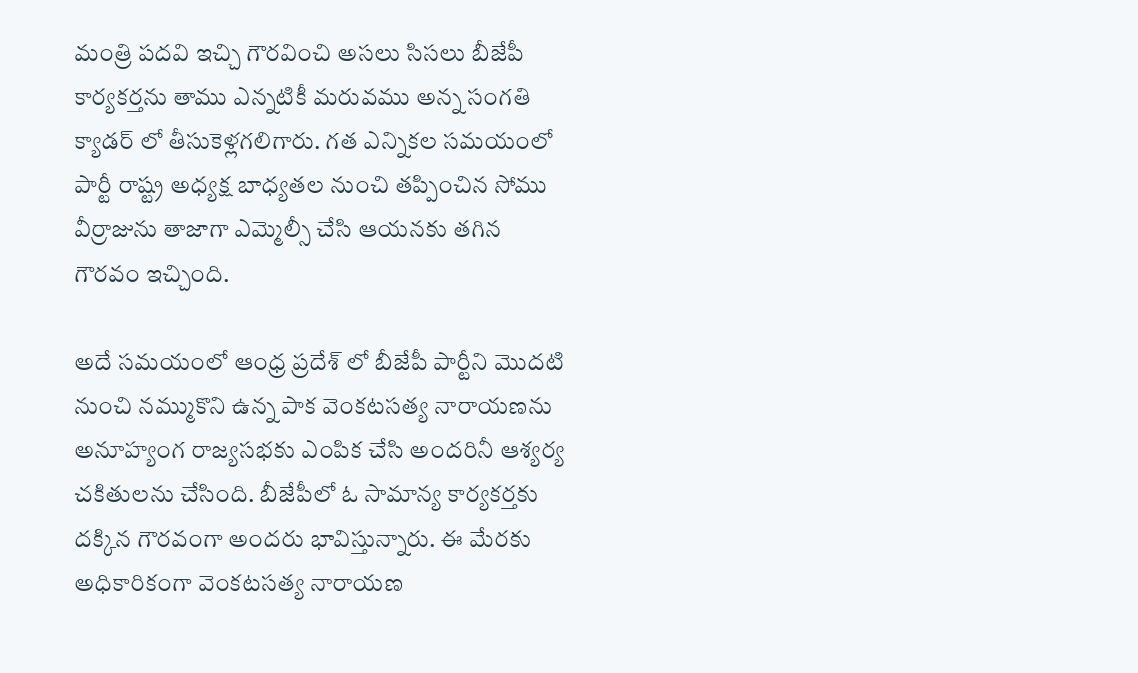మంత్రి పదవి ఇచ్చి గౌరవించి అసలు సిసలు బీజేపీ కార్యకర్తను తాము ఎన్నటికీ మరువము అన్న సంగతి క్యాడర్ లో తీసుకెళ్లగలిగారు. గత ఎన్నికల సమయంలో పార్టీ రాష్ట్ర అధ్యక్ష బాధ్యతల నుంచి తప్పించిన సోము వీర్రాజును తాజాగా ఎమ్మెల్సీ చేసి ఆయనకు తగిన గౌరవం ఇచ్చింది.

అదే సమయంలో ఆంధ్ర ప్రదేశ్ లో బీజేపీ పార్టీని మొదటి నుంచి నమ్ముకొని ఉన్న పాక వెంకటసత్య నారాయణను అనూహ్యంగ రాజ్యసభకు ఎంపిక చేసి అందరినీ ఆశ్యర్య చకితులను చేసింది. బీజేపీలో ఓ సామాన్య కార్యకర్తకు దక్కిన గౌరవంగా అందరు భావిస్తున్నారు. ఈ మేరకు అధికారికంగా వెంకటసత్య నారాయణ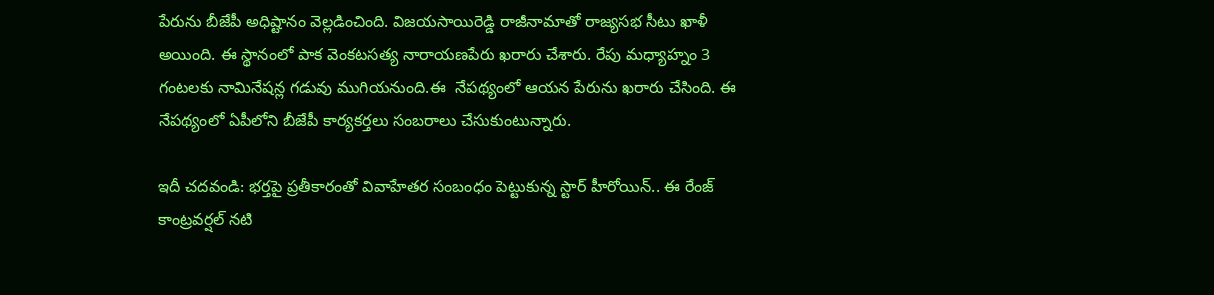పేరును బీజేపీ అధిష్టానం వెల్లడించింది. విజయసాయిరెడ్డి రాజీనామాతో రాజ్యసభ సీటు ఖాళీ అయింది. ఈ స్థానంలో పాక వెంకటసత్య నారాయణపేరు ఖరారు చేశారు. రేపు మధ్యాహ్నం 3 గంటలకు నామినేషన్ల గడువు ముగియనుంది.ఈ  నేపథ్యంలో ఆయన పేరును ఖరారు చేసింది. ఈ నేపథ్యంలో ఏపీలోని బీజేపీ కార్యకర్తలు సంబరాలు చేసుకుంటున్నారు.

ఇదీ చదవండి: భర్తపై ప్రతీకారంతో వివాహేతర సంబంధం పెట్టుకున్న స్టార్ హీరోయిన్.. ఈ రేంజ్ కాంట్రవర్షల్ నటి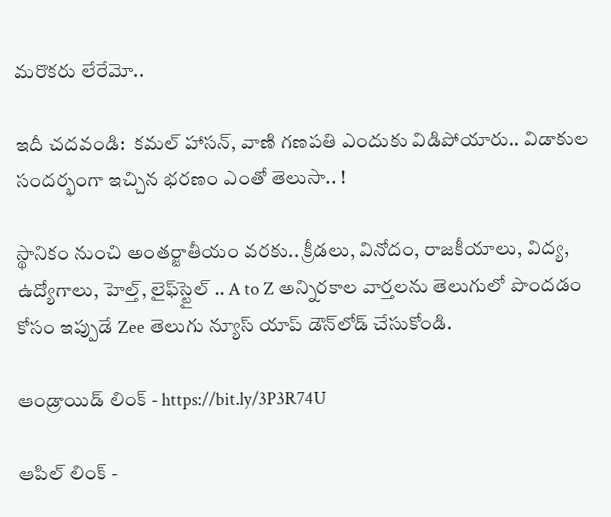మరొకరు లేరేమో..

ఇదీ చదవండి:  కమల్ హాసన్, వాణి గణపతి ఎందుకు విడిపోయారు.. విడాకుల సందర్భంగా ఇచ్చిన భరణం ఎంతో తెలుసా.. !

స్థానికం నుంచి అంతర్జాతీయం వరకు.. క్రీడలు, వినోదం, రాజకీయాలు, విద్య, ఉద్యోగాలు, హెల్త్, లైఫ్‌స్టైల్ .. A to Z అన్నిరకాల వార్తలను తెలుగులో పొందడం కోసం ఇప్పుడే Zee తెలుగు న్యూస్ యాప్ డౌన్‌లోడ్ చేసుకోండి.

ఆండ్రాయిడ్ లింక్ - https://bit.ly/3P3R74U

ఆపిల్ లింక్ -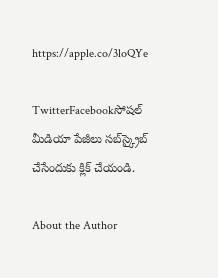https://apple.co/3loQYe

TwitterFacebookసోషల్ మీడియా పేజీలు సబ్‌స్క్రైబ్ చేసేందుకు క్లిక్ చేయండి.

About the Author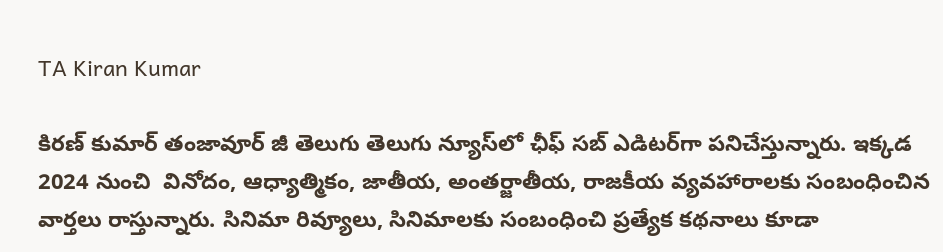TA Kiran Kumar

కిరణ్ కుమార్ తంజావూర్ జీ తెలుగు తెలుగు న్యూస్‌లో ఛీఫ్ సబ్ ఎడిటర్‌గా పనిచేస్తున్నారు. ఇక్కడ 2024 నుంచి  వినోదం, ఆధ్యాత్మికం, జాతీయ, అంతర్జాతీయ, రాజకీయ వ్యవహారాలకు సంబంధించిన వార్తలు రాస్తున్నారు. సినిమా రివ్యూలు, సినిమాలకు సంబంధించి ప్రత్యేక కథనాలు కూడా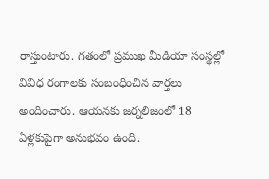రాస్తుంటారు. గతంలో ప్రముఖ మీడియా సంస్థల్లో వివిధ రంగాలకు సంబంధించిన వార్తలు అందించారు. ఆయనకు జర్నలిజంలో 18 ఏళ్లకుపైగా అనుభవం ఉంది.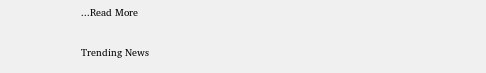...Read More

Trending News